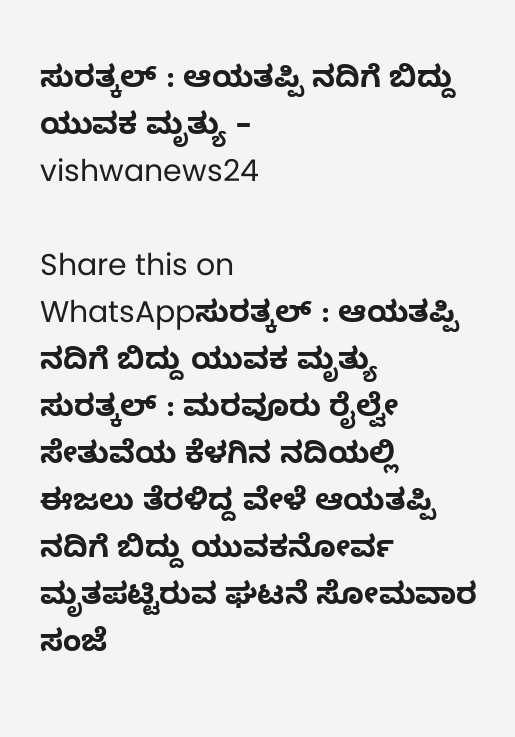ಸುರತ್ಕಲ್ : ಆಯತಪ್ಪಿ ನದಿಗೆ ಬಿದ್ದು ಯುವಕ ಮೃತ್ಯು – vishwanews24

Share this on WhatsAppಸುರತ್ಕಲ್ : ಆಯತಪ್ಪಿ ನದಿಗೆ ಬಿದ್ದು ಯುವಕ ಮೃತ್ಯು ಸುರತ್ಕಲ್ : ಮರವೂರು ರೈಲ್ವೇ ಸೇತುವೆಯ ಕೆಳಗಿನ ನದಿಯಲ್ಲಿ ಈಜಲು ತೆರಳಿದ್ದ ವೇಳೆ ಆಯತಪ್ಪಿ ನದಿಗೆ ಬಿದ್ದು ಯುವಕನೋರ್ವ ಮೃತಪಟ್ಟಿರುವ ಘಟನೆ ಸೋಮವಾರ ಸಂಜೆ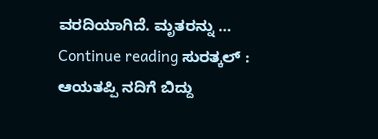ವರದಿಯಾಗಿದೆ. ಮೃತರನ್ನು … Continue reading ಸುರತ್ಕಲ್ : ಆಯತಪ್ಪಿ ನದಿಗೆ ಬಿದ್ದು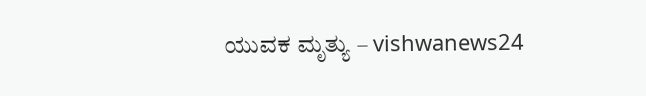ಯುವಕ ಮೃತ್ಯು – vishwanews24